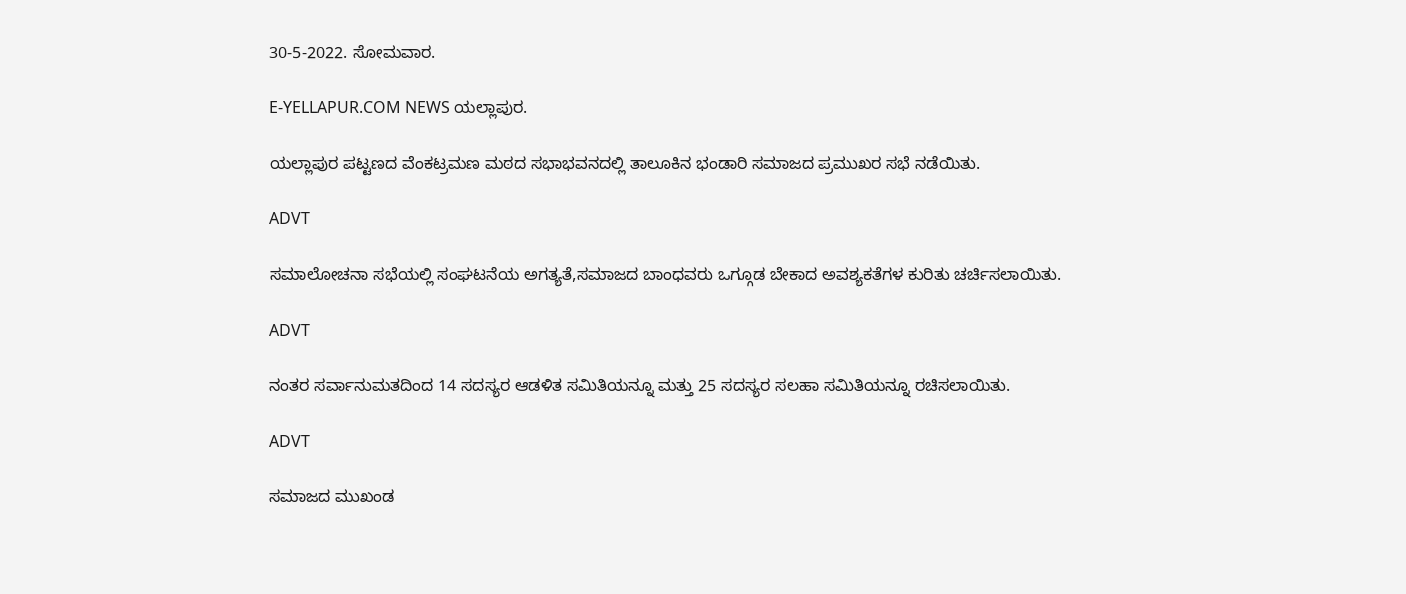30-5-2022. ಸೋಮವಾರ.

E-YELLAPUR.COM NEWS ಯಲ್ಲಾಪುರ.

ಯಲ್ಲಾಪುರ ಪಟ್ಟಣದ ವೆಂಕಟ್ರಮಣ ಮಠದ ಸಭಾಭವನದಲ್ಲಿ ತಾಲೂಕಿನ ಭಂಡಾರಿ ಸಮಾಜದ ಪ್ರಮುಖರ ಸಭೆ ನಡೆಯಿತು.

ADVT

ಸಮಾಲೋಚನಾ ಸಭೆಯಲ್ಲಿ ಸಂಘಟನೆಯ ಅಗತ್ಯತೆ,ಸಮಾಜದ ಬಾಂಧವರು ಒಗ್ಗೂಡ ಬೇಕಾದ ಅವಶ್ಯಕತೆಗಳ ಕುರಿತು ಚರ್ಚಿಸಲಾಯಿತು.

ADVT

ನಂತರ ಸರ್ವಾನುಮತದಿಂದ 14 ಸದಸ್ಯರ ಆಡಳಿತ ಸಮಿತಿಯನ್ನೂ ಮತ್ತು 25 ಸದಸ್ಯರ ಸಲಹಾ ಸಮಿತಿಯನ್ನೂ ರಚಿಸಲಾಯಿತು.

ADVT

ಸಮಾಜದ ಮುಖಂಡ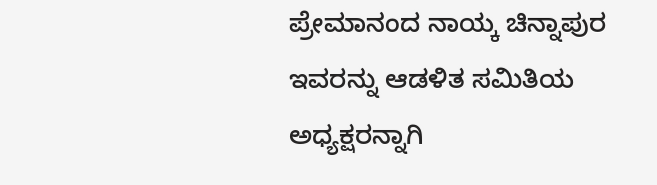ಪ್ರೇಮಾನಂದ ನಾಯ್ಕ ಚಿನ್ನಾಪುರ ಇವರನ್ನು ಆಡಳಿತ ಸಮಿತಿಯ ಅಧ್ಯಕ್ಷರನ್ನಾಗಿ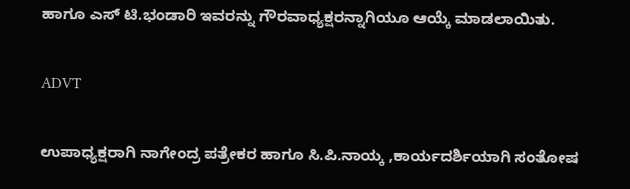ಹಾಗೂ ಎಸ್ ಟಿ.ಭಂಡಾರಿ ಇವರನ್ನು ಗೌರವಾಧ್ಯಕ್ಷರನ್ನಾಗಿಯೂ ಆಯ್ಕೆ ಮಾಡಲಾಯಿತು.

ADVT

ಉಪಾಧ್ಯಕ್ಷರಾಗಿ ನಾಗೇಂದ್ರ ಪತ್ರೇಕರ ಹಾಗೂ ಸಿ.ಪಿ.ನಾಯ್ಕ ,ಕಾರ್ಯದರ್ಶಿಯಾಗಿ ಸಂತೋಷ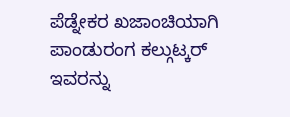ಪೆಡ್ನೇಕರ ಖಜಾಂಚಿಯಾಗಿ ಪಾಂಡುರಂಗ ಕಲ್ಗುಟ್ಕರ್ ಇವರನ್ನು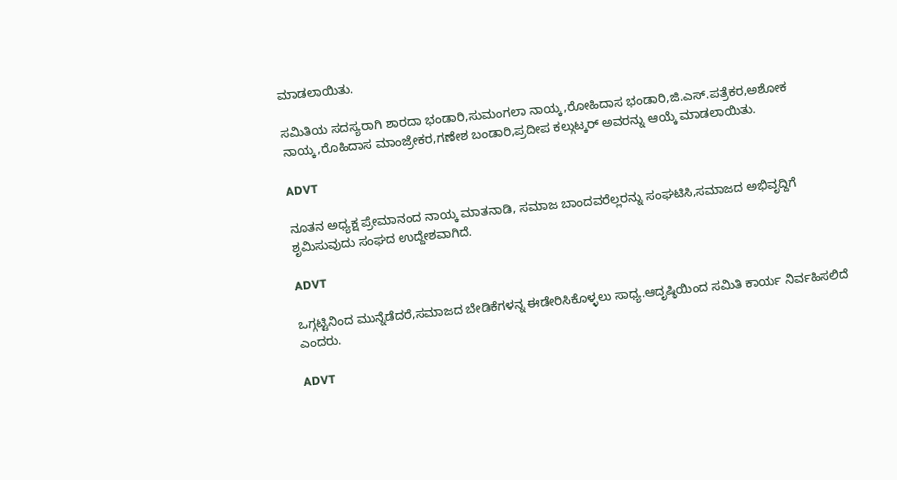ಮಾಡಲಾಯಿತು.

ಸಮಿತಿಯ ಸದಸ್ಯರಾಗಿ ಶಾರದಾ ಭಂಡಾರಿ,ಸುಮಂಗಲಾ ನಾಯ್ಕ,ರೋಹಿದಾಸ ಭಂಡಾರಿ,ಜಿ.ಎಸ್.ಪತ್ರೆಕರ,ಅಶೋಕ ನಾಯ್ಕ,ರೊಹಿದಾಸ ಮಾಂಜ್ರೇಕರ,ಗಣೇಶ ಬಂಡಾರಿ,ಪ್ರದೀಪ ಕಲ್ಗುಟ್ಕರ್ ಅವರನ್ನು ಆಯ್ಕೆ ಮಾಡಲಾಯಿತು.

ADVT

ನೂತನ ಅಧ್ಯಕ್ಷ ಪ್ರೇಮಾನಂದ ನಾಯ್ಕ ಮಾತನಾಡಿ, ಸಮಾಜ ಬಾಂದವರೆಲ್ಲರನ್ನು ಸಂಘಟಿಸಿ,ಸಮಾಜದ ಅಭಿವೃದ್ದಿಗೆ ಶೃಮಿಸುವುದು ಸಂಘದ ಉದ್ದೇಶವಾಗಿದೆ.

ADVT

ಒಗ್ಗಟ್ಟಿನಿಂದ ಮುನ್ನೆಡೆದರೆ,ಸಮಾಜದ ಬೇಡಿಕೆಗಳನ್ನ ಈಡೇರಿಸಿಕೊಳ್ಳಲು ಸಾಧ್ಯ.ಆದೃಷ್ಠಿಯಿಂದ ಸಮಿತಿ ಕಾರ್ಯ ನಿರ್ವಹಿಸಲಿದೆ ಎಂದರು.

ADVT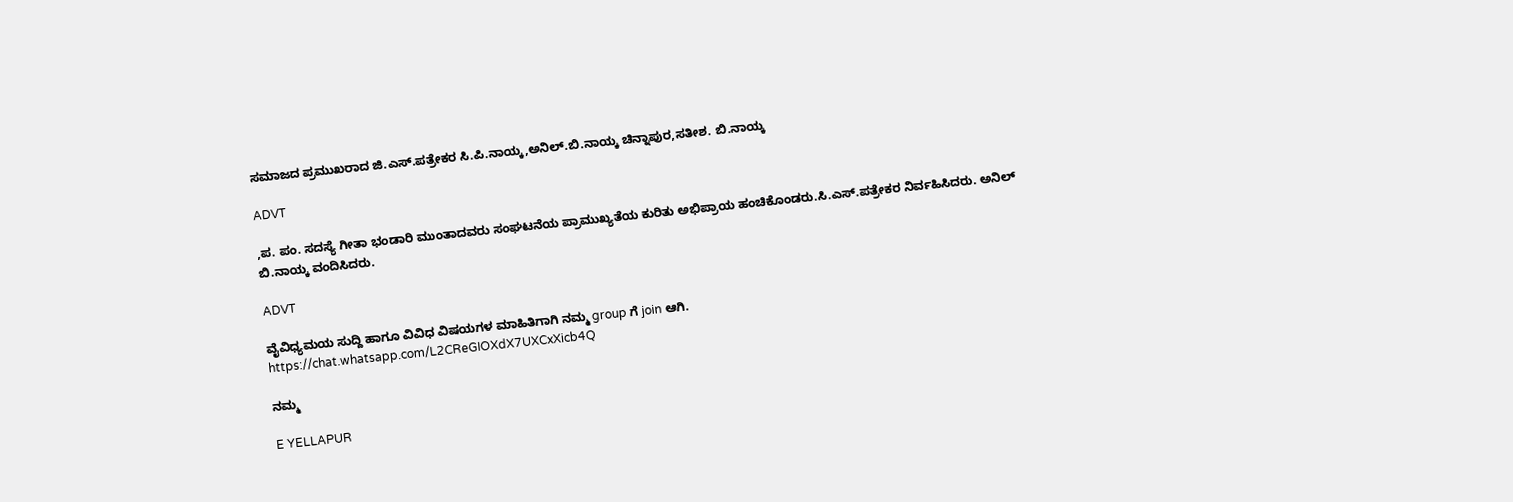ಸಮಾಜದ ಪ್ರಮುಖರಾದ ಜಿ.ಎಸ್.ಪತ್ರೇಕರ ಸಿ.ಪಿ.ನಾಯ್ಕ,ಅನಿಲ್.ಬಿ.ನಾಯ್ಕ ಚಿನ್ನಾಪುರ,ಸತೀಶ. ಬಿ.ನಾಯ್ಕ

ADVT

,ಪ. ಪಂ. ಸದಸ್ಯೆ ಗೀತಾ ಭಂಡಾರಿ ಮುಂತಾದವರು ಸಂಘಟನೆಯ ಪ್ರಾಮುಖ್ಯತೆಯ ಕುರಿತು ಅಭಿಪ್ರಾಯ ಹಂಚಿಕೊಂಡರು.ಸಿ.ಎಸ್.ಪತ್ರೇಕರ ನಿರ್ವಹಿಸಿದರು. ಅನಿಲ್ ಬಿ.ನಾಯ್ಕ ವಂದಿಸಿದರು.

ADVT

ವೈವಿಧ್ಯಮಯ ಸುದ್ದಿ ಹಾಗೂ ವಿವಿಧ ವಿಷಯಗಳ ಮಾಹಿತಿಗಾಗಿ ನಮ್ಮ group ಗೆ join ಆಗಿ.
https://chat.whatsapp.com/L2CReGIOXdX7UXCxXicb4Q

ನಮ್ಮ

E YELLAPUR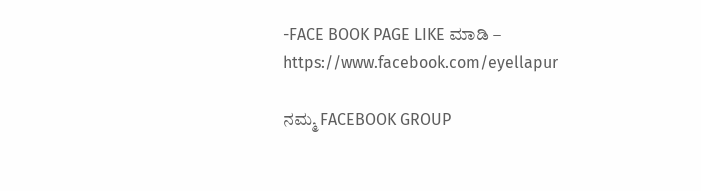-FACE BOOK PAGE LIKE ಮಾಡಿ – https://www.facebook.com/eyellapur

ನಮ್ಮ FACEBOOK GROUP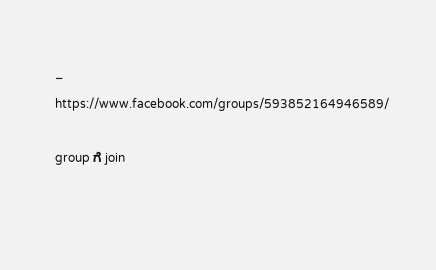– https://www.facebook.com/groups/593852164946589/

group ಗೆ join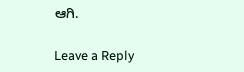ಆಗಿ.

Leave a Reply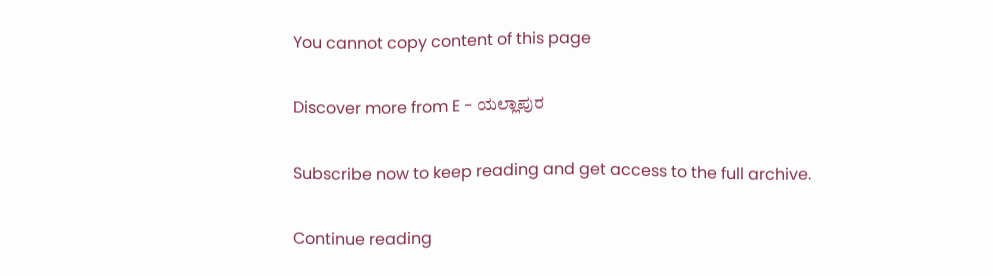You cannot copy content of this page

Discover more from E - ಯಲ್ಲಾಪುರ

Subscribe now to keep reading and get access to the full archive.

Continue reading